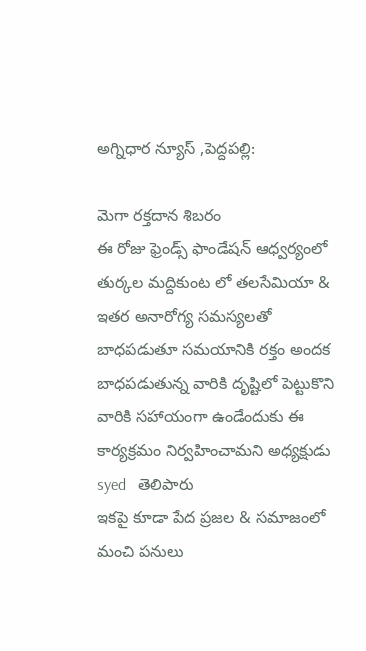అగ్నిధార న్యూస్ ,పెద్దపల్లి:

మెగా రక్తదాన శిబరం
ఈ రోజు ఫ్రెండ్స్ ఫాండేషన్ ఆధ్వర్యంలో తుర్కల మద్దికుంట లో తలసేమియా & ఇతర అనారోగ్య సమస్యలతో బాధపడుతూ సమయానికి రక్తం అందక బాధపడుతున్న వారికి దృష్టిలో పెట్టుకొని వారికి సహాయంగా ఉండేందుకు ఈ కార్యక్రమం నిర్వహించామని అధ్యక్షుడు syed   తెలిపారు
ఇకపై కూడా పేద ప్రజల & సమాజంలో మంచి పనులు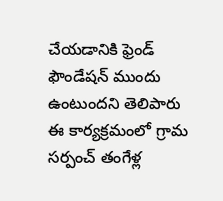చేయడానికి ఫ్రెండ్ ఫౌండేషన్ ముందు ఉంటుందని తెలిపారు
ఈ కార్యక్రమంలో గ్రామ సర్పంచ్ తంగేళ్ల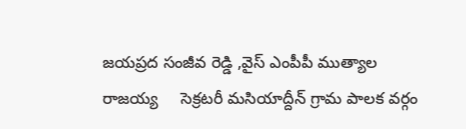జయప్రద సంజీవ రెడ్డి ,వైస్ ఎంపీపీ ముత్యాల రాజయ్య     సెక్రటరీ మసియాద్దీన్ గ్రామ పాలక వర్గం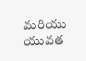మరియు యువత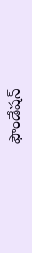ఫౌండేషన్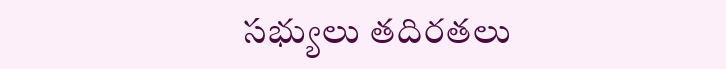సభ్యులు తదిరతలు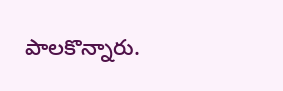పాలకొన్నారు.